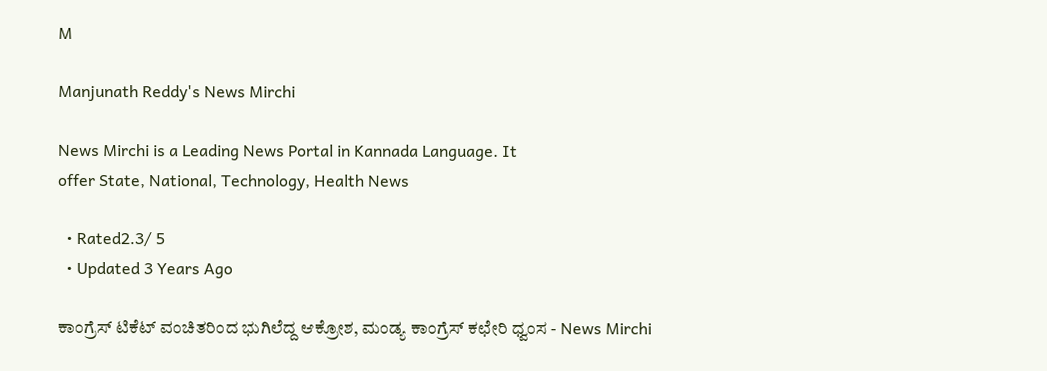M

Manjunath Reddy's News Mirchi

News Mirchi is a Leading News Portal in Kannada Language. It
offer State, National, Technology, Health News

  • Rated2.3/ 5
  • Updated 3 Years Ago

ಕಾಂಗ್ರೆಸ್ ಟಿಕೆಟ್ ವಂಚಿತರಿಂದ ಭುಗಿಲೆದ್ದ ಆಕ್ರೋಶ, ಮಂಡ್ಯ ಕಾಂಗ್ರೆಸ್ ಕಛೇರಿ ಧ್ವಂಸ - News Mirchi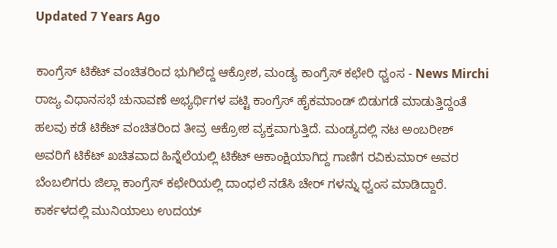Updated 7 Years Ago

ಕಾಂಗ್ರೆಸ್ ಟಿಕೆಟ್ ವಂಚಿತರಿಂದ ಭುಗಿಲೆದ್ದ ಆಕ್ರೋಶ, ಮಂಡ್ಯ ಕಾಂಗ್ರೆಸ್ ಕಛೇರಿ ಧ್ವಂಸ - News Mirchi
ರಾಜ್ಯ ವಿಧಾನಸಭೆ ಚುನಾವಣೆ ಅಭ್ಯರ್ಥಿಗಳ ಪಟ್ಟಿ ಕಾಂಗ್ರೆಸ್ ಹೈಕಮಾಂಡ್ ಬಿಡುಗಡೆ ಮಾಡುತ್ತಿದ್ದಂತೆ ಹಲವು ಕಡೆ ಟಿಕೆಟ್ ವಂಚಿತರಿಂದ ತೀವ್ರ ಆಕ್ರೋಶ ವ್ಯಕ್ತವಾಗುತ್ತಿದೆ. ಮಂಡ್ಯದಲ್ಲಿ ನಟ ಅಂಬರೀಶ್ ಅವರಿಗೆ ಟಿಕೆಟ್ ಖಚಿತವಾದ ಹಿನ್ನೆಲೆಯಲ್ಲಿ ಟಿಕೆಟ್ ಆಕಾಂಕ್ಷಿಯಾಗಿದ್ದ ಗಾಣಿಗ ರವಿಕುಮಾರ್ ಅವರ ಬೆಂಬಲಿಗರು ಜಿಲ್ಲಾ ಕಾಂಗ್ರೆಸ್ ಕಛೇರಿಯಲ್ಲಿ ದಾಂಧಲೆ ನಡೆಸಿ ಚೇರ್ ಗಳನ್ನು ಧ್ವಂಸ ಮಾಡಿದ್ದಾರೆ. ಕಾರ್ಕಳದಲ್ಲಿ ಮುನಿಯಾಲು ಉದಯ್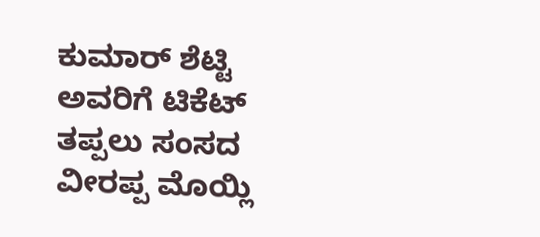ಕುಮಾರ್ ಶೆಟ್ಟಿ ಅವರಿಗೆ ಟಿಕೆಟ್ ತಪ್ಪಲು ಸಂಸದ ವೀರಪ್ಪ ಮೊಯ್ಲಿ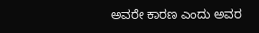ಅವರೇ ಕಾರಣ ಎಂದು ಅವರ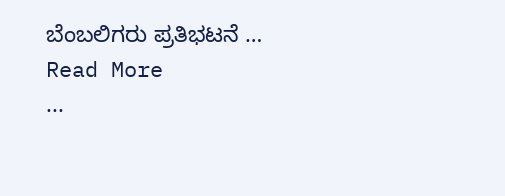ಬೆಂಬಲಿಗರು ಪ್ರತಿಭಟನೆ …
Read More
...